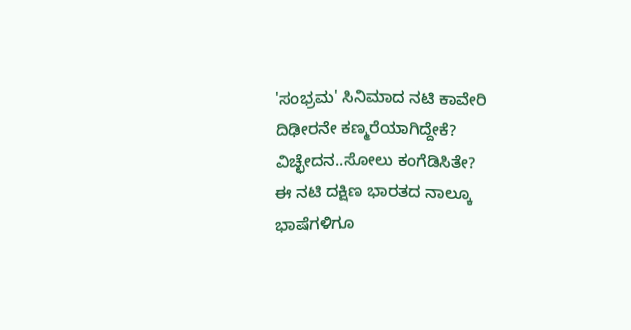'ಸಂಭ್ರಮ' ಸಿನಿಮಾದ ನಟಿ ಕಾವೇರಿ ದಿಢೀರನೇ ಕಣ್ಮರೆಯಾಗಿದ್ದೇಕೆ? ವಿಚ್ಛೇದನ..ಸೋಲು ಕಂಗೆಡಿಸಿತೇ?
ಈ ನಟಿ ದಕ್ಷಿಣ ಭಾರತದ ನಾಲ್ಕೂ ಭಾಷೆಗಳಿಗೂ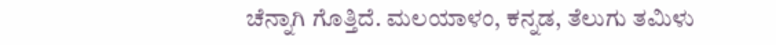ಚೆನ್ನಾಗಿ ಗೊತ್ತಿದೆ. ಮಲಯಾಳಂ, ಕನ್ನಡ, ತೆಲುಗು ತಮಿಳು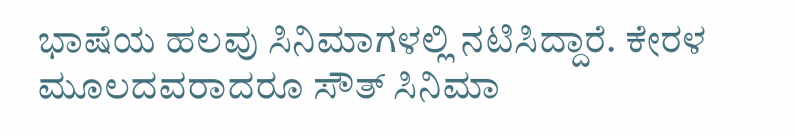ಭಾಷೆಯ ಹಲವು ಸಿನಿಮಾಗಳಲ್ಲಿ ನಟಿಸಿದ್ದಾರೆ. ಕೇರಳ ಮೂಲದವರಾದರೂ ಸೌತ್ ಸಿನಿಮಾ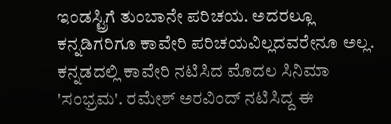ಇಂಡಸ್ಟ್ರಿಗೆ ತುಂಬಾನೇ ಪರಿಚಯ. ಅದರಲ್ಲೂ ಕನ್ನಡಿಗರಿಗೂ ಕಾವೇರಿ ಪರಿಚಯವಿಲ್ಲದವರೇನೂ ಅಲ್ಲ.
ಕನ್ನಡದಲ್ಲಿ ಕಾವೇರಿ ನಟಿಸಿದ ಮೊದಲ ಸಿನಿಮಾ 'ಸಂಭ್ರಮ'. ರಮೇಶ್ ಅರವಿಂದ್ ನಟಿಸಿದ್ದ ಈ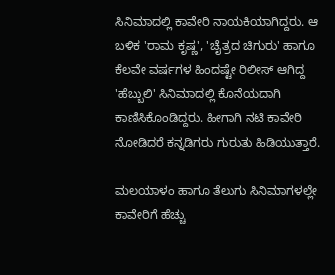ಸಿನಿಮಾದಲ್ಲಿ ಕಾವೇರಿ ನಾಯಕಿಯಾಗಿದ್ದರು. ಆ ಬಳಿಕ 'ರಾಮ ಕೃಷ್ಣ', 'ಚೈತ್ರದ ಚಿಗುರು' ಹಾಗೂ ಕೆಲವೇ ವರ್ಷಗಳ ಹಿಂದಷ್ಟೇ ರಿಲೀಸ್ ಆಗಿದ್ದ 'ಹೆಬ್ಬುಲಿ' ಸಿನಿಮಾದಲ್ಲಿ ಕೊನೆಯದಾಗಿ ಕಾಣಿಸಿಕೊಂಡಿದ್ದರು. ಹೀಗಾಗಿ ನಟಿ ಕಾವೇರಿ ನೋಡಿದರೆ ಕನ್ನಡಿಗರು ಗುರುತು ಹಿಡಿಯುತ್ತಾರೆ.

ಮಲಯಾಳಂ ಹಾಗೂ ತೆಲುಗು ಸಿನಿಮಾಗಳಲ್ಲೇ ಕಾವೇರಿಗೆ ಹೆಚ್ಚು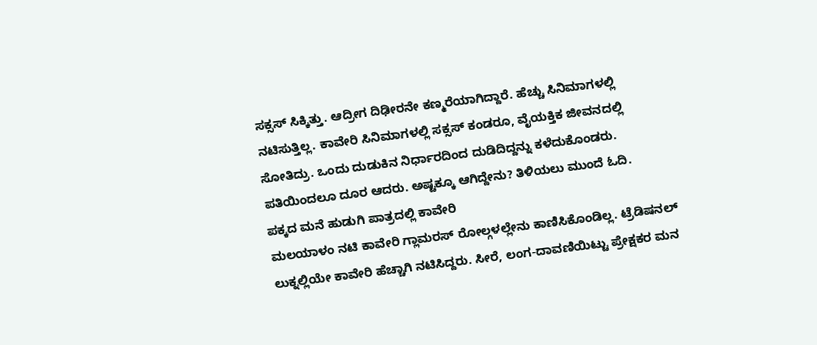ಸಕ್ಸಸ್ ಸಿಕ್ಕಿತ್ತು. ಆದ್ರೀಗ ದಿಢೀರನೇ ಕಣ್ಮರೆಯಾಗಿದ್ದಾರೆ. ಹೆಚ್ಚು ಸಿನಿಮಾಗಳಲ್ಲಿ ನಟಿಸುತ್ತಿಲ್ಲ. ಕಾವೇರಿ ಸಿನಿಮಾಗಳಲ್ಲಿ ಸಕ್ಸಸ್ ಕಂಡರೂ, ವೈಯಕ್ತಿಕ ಜೀವನದಲ್ಲಿ ಸೋತಿದ್ರು. ಒಂದು ದುಡುಕಿನ ನಿರ್ಧಾರದಿಂದ ದುಡಿದಿದ್ದನ್ನು ಕಳೆದುಕೊಂಡರು. ಪತಿಯಿಂದಲೂ ದೂರ ಆದರು. ಅಷ್ಟಕ್ಕೂ ಆಗಿದ್ದೇನು? ತಿಳಿಯಲು ಮುಂದೆ ಓದಿ.
ಪಕ್ಕದ ಮನೆ ಹುಡುಗಿ ಪಾತ್ರದಲ್ಲಿ ಕಾವೇರಿ
ಮಲಯಾಳಂ ನಟಿ ಕಾವೇರಿ ಗ್ಲಾಮರಸ್ ರೋಲ್ಗಳಲ್ಲೇನು ಕಾಣಿಸಿಕೊಂಡಿಲ್ಲ. ಟ್ರೆಡಿಷನಲ್ ಲುಕ್ನಲ್ಲಿಯೇ ಕಾವೇರಿ ಹೆಚ್ಚಾಗಿ ನಟಿಸಿದ್ದರು. ಸೀರೆ, ಲಂಗ-ದಾವಣಿಯಿಟ್ಟು ಪ್ರೇಕ್ಷಕರ ಮನ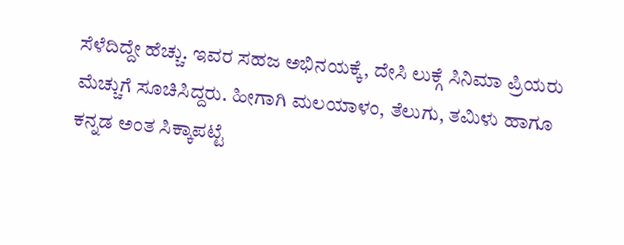ಸೆಳೆದಿದ್ದೇ ಹೆಚ್ಚು. ಇವರ ಸಹಜ ಅಭಿನಯಕ್ಕೆ, ದೇಸಿ ಲುಕ್ಗೆ ಸಿನಿಮಾ ಪ್ರಿಯರು ಮೆಚ್ಚುಗೆ ಸೂಚಿಸಿದ್ದರು. ಹೀಗಾಗಿ ಮಲಯಾಳಂ, ತೆಲುಗು, ತಮಿಳು ಹಾಗೂ ಕನ್ನಡ ಅಂತ ಸಿಕ್ಕಾಪಟ್ಟೆ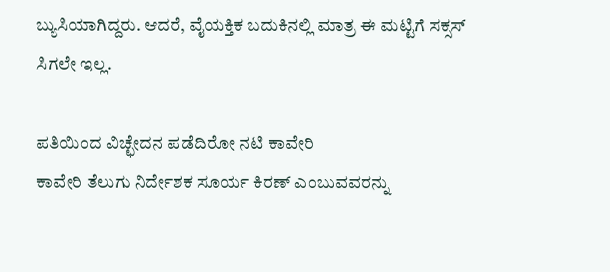ಬ್ಯುಸಿಯಾಗಿದ್ದರು. ಆದರೆ, ವೈಯಕ್ತಿಕ ಬದುಕಿನಲ್ಲಿ ಮಾತ್ರ ಈ ಮಟ್ಟಿಗೆ ಸಕ್ಸಸ್ ಸಿಗಲೇ ಇಲ್ಲ.

ಪತಿಯಿಂದ ವಿಚ್ಛೇದನ ಪಡೆದಿರೋ ನಟಿ ಕಾವೇರಿ
ಕಾವೇರಿ ತೆಲುಗು ನಿರ್ದೇಶಕ ಸೂರ್ಯ ಕಿರಣ್ ಎಂಬುವವರನ್ನು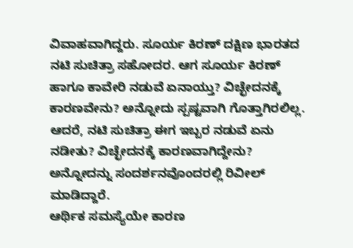ವಿವಾಹವಾಗಿದ್ದರು. ಸೂರ್ಯ ಕಿರಣ್ ದಕ್ಷಿಣ ಭಾರತದ ನಟಿ ಸುಚಿತ್ರಾ ಸಹೋದರ. ಆಗ ಸೂರ್ಯ ಕಿರಣ್ ಹಾಗೂ ಕಾವೇರಿ ನಡುವೆ ಏನಾಯ್ತು? ವಿಚ್ಛೇದನಕ್ಕೆ ಕಾರಣವೇನು? ಅನ್ನೋದು ಸ್ಪಷ್ಟವಾಗಿ ಗೊತ್ತಾಗಿರಲಿಲ್ಲ. ಆದರೆ, ನಟಿ ಸುಚಿತ್ರಾ ಈಗ ಇಬ್ಬರ ನಡುವೆ ಏನು ನಡೀತು? ವಿಚ್ಛೇದನಕ್ಕೆ ಕಾರಣವಾಗಿದ್ದೇನು? ಅನ್ನೋದನ್ನು ಸಂದರ್ಶನವೊಂದರಲ್ಲಿ ರಿವೀಲ್ ಮಾಡಿದ್ದಾರೆ.
ಆರ್ಥಿಕ ಸಮಸ್ಯೆಯೇ ಕಾರಣ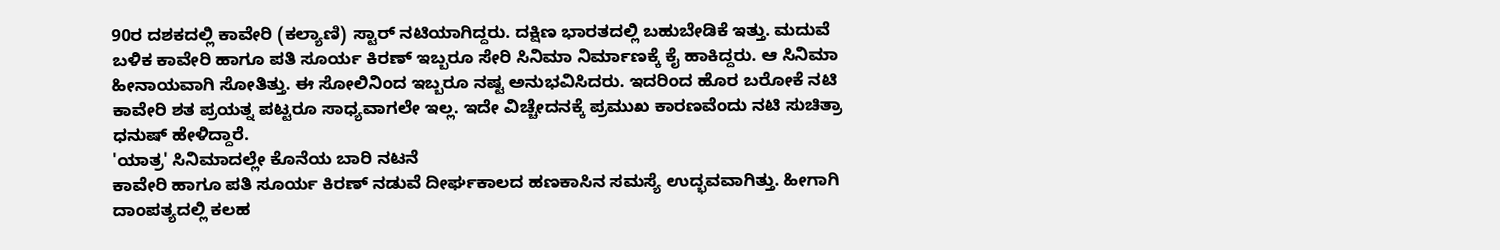90ರ ದಶಕದಲ್ಲಿ ಕಾವೇರಿ (ಕಲ್ಯಾಣಿ) ಸ್ಟಾರ್ ನಟಿಯಾಗಿದ್ದರು. ದಕ್ಷಿಣ ಭಾರತದಲ್ಲಿ ಬಹುಬೇಡಿಕೆ ಇತ್ತು. ಮದುವೆ ಬಳಿಕ ಕಾವೇರಿ ಹಾಗೂ ಪತಿ ಸೂರ್ಯ ಕಿರಣ್ ಇಬ್ಬರೂ ಸೇರಿ ಸಿನಿಮಾ ನಿರ್ಮಾಣಕ್ಕೆ ಕೈ ಹಾಕಿದ್ದರು. ಆ ಸಿನಿಮಾ ಹೀನಾಯವಾಗಿ ಸೋತಿತ್ತು. ಈ ಸೋಲಿನಿಂದ ಇಬ್ಬರೂ ನಷ್ಟ ಅನುಭವಿಸಿದರು. ಇದರಿಂದ ಹೊರ ಬರೋಕೆ ನಟಿ ಕಾವೇರಿ ಶತ ಪ್ರಯತ್ನ ಪಟ್ಟರೂ ಸಾಧ್ಯವಾಗಲೇ ಇಲ್ಲ. ಇದೇ ವಿಚ್ಚೇದನಕ್ಕೆ ಪ್ರಮುಖ ಕಾರಣವೆಂದು ನಟಿ ಸುಚಿತ್ರಾ ಧನುಷ್ ಹೇಳಿದ್ದಾರೆ.
'ಯಾತ್ರ' ಸಿನಿಮಾದಲ್ಲೇ ಕೊನೆಯ ಬಾರಿ ನಟನೆ
ಕಾವೇರಿ ಹಾಗೂ ಪತಿ ಸೂರ್ಯ ಕಿರಣ್ ನಡುವೆ ದೀರ್ಘಕಾಲದ ಹಣಕಾಸಿನ ಸಮಸ್ಯೆ ಉದ್ಭವವಾಗಿತ್ತು. ಹೀಗಾಗಿ ದಾಂಪತ್ಯದಲ್ಲಿ ಕಲಹ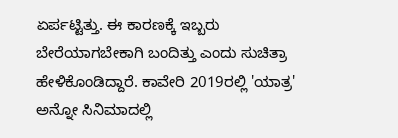ಏರ್ಪಟ್ಟಿತ್ತು. ಈ ಕಾರಣಕ್ಕೆ ಇಬ್ಬರು ಬೇರೆಯಾಗಬೇಕಾಗಿ ಬಂದಿತ್ತು ಎಂದು ಸುಚಿತ್ರಾ ಹೇಳಿಕೊಂಡಿದ್ದಾರೆ. ಕಾವೇರಿ 2019ರಲ್ಲಿ 'ಯಾತ್ರ' ಅನ್ನೋ ಸಿನಿಮಾದಲ್ಲಿ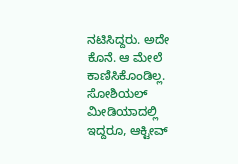ನಟಿಸಿದ್ದರು. ಅದೇ ಕೊನೆ. ಆ ಮೇಲೆ ಕಾಣಿಸಿಕೊಂಡಿಲ್ಲ. ಸೋಶಿಯಲ್ ಮೀಡಿಯಾದಲ್ಲಿ ಇದ್ದರೂ, ಆಕ್ಟೀವ್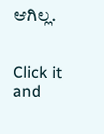ಆಗಿಲ್ಲ.


Click it and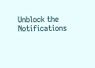Unblock the Notifications